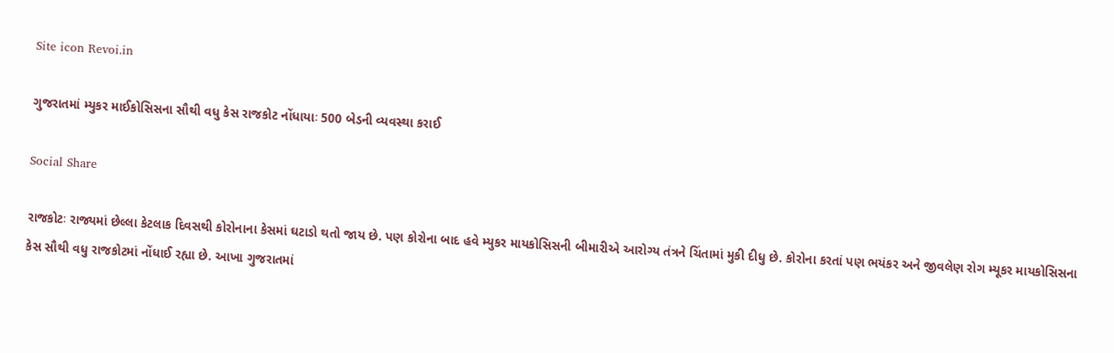Site icon Revoi.in

ગુજરાતમાં મ્યુકર માઈકોસિસના સૌથી વધુ કેસ રાજકોટ નોંધાયાઃ 500 બેડની વ્યવસ્થા કરાઈ

Social Share

રાજકોટઃ રાજ્યમાં છેલ્લા કેટલાક દિવસથી કોરોનાના કેસમાં ઘટાડો થતો જાય છે. પણ કોરોના બાદ હવે મ્યુકર માયકોસિસની બીમારીએ આરોગ્ય તંત્રને ચિંતામાં મુકી દીધુ છે. કોરોના કરતાં પણ ભયંકર અને જીવલેણ રોગ મ્યૂકર માયકોસિસના કેસ સૌથી વધુ રાજકોટમાં નોંધાઈ રહ્યા છે. આખા ગુજરાતમાં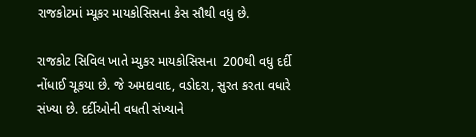રાજકોટમાં મ્યૂકર માયકોસિસના કેસ સૌથી વધુ છે.

રાજકોટ સિવિલ ખાતે મ્યુકર માયકોસિસના  200થી વધુ દર્દી નોંધાઈ ચૂકયા છે. જે અમદાવાદ, વડોદરા, સુરત કરતા વધારે સંખ્યા છે. દર્દીઓની વધતી સંખ્યાને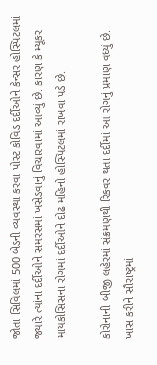જોતા સિવિલમાં 500 બેડની વ્યવસ્થા કરવા પોસ્ટ કોવિડ દર્દીઓને કેન્સર હોસ્પિટલમાં જ્યારે ત્યાંના દર્દીઓને સમરસમાં ખસેડવાનું વિચારવામાં આવ્યું છે. કારણ કે મ્યૂકર માયકોસિસના રોગમાં દર્દીઓને દોઢ મહિનો હોસ્પિટલમાં રાખવા પડે છે.

કોરોનાની બીજી લહેરમાં સંક્રમણથી રિકવર થતા દર્દીમાં આ રોગનું પ્રમાણ વધ્યું છે. ખાસ કરીને સૌરાષ્ટ્રમાં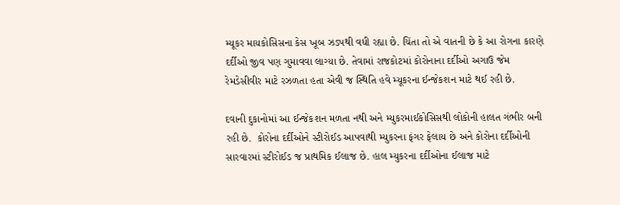મ્યૂકર માયકોસિસના કેસ ખૂબ ઝડપથી વધી રહ્યા છે. ચિંતા તો એ વાતની છે કે આ રોગના કારણે દર્દીઓ જીવ પણ ગુમાવવા લાગ્યા છે. તેવામાં રાજકોટમાં કોરોનાના દર્દીઓ અગાઉ જેમ રેમડેસીવીર માટે રઝળતા હતા એવી જ સ્થિતિ હવે મ્યૂકરના ઈન્જેકશન માટે થઈ રહી છે.

દવાની દુકાનોમાં આ ઈન્જેકશન મળતા નથી અને મ્યુકરમાઈકોસિસથી લોકોની હાલત ગંભીર બની રહી છે.  કોરોના દર્દીઓને સ્ટીરોઈડ આપવાથી મ્યુકરના ફંગર ફેલાય છે અને કોરોના દર્દીઓની સારવારમાં સ્ટીરોઈડ જ પ્રાથમિક ઈલાજ છે. હાલ મ્યુકરના દર્દીઓના ઈલાજ માટે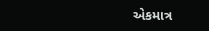એકમાત્ર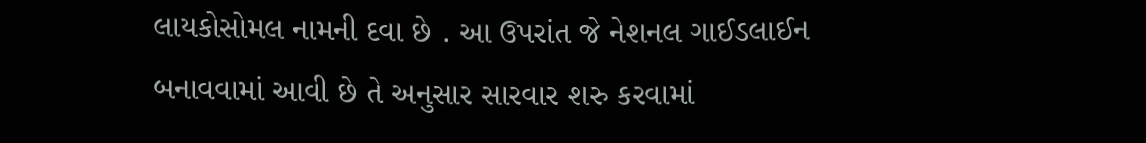લાયકોસોમલ નામની દવા છે . આ ઉપરાંત જે નેશનલ ગાઈડલાઈન બનાવવામાં આવી છે તે અનુસાર સારવાર શરુ કરવામાં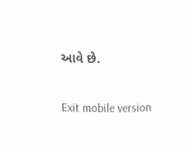આવે છે.

Exit mobile version